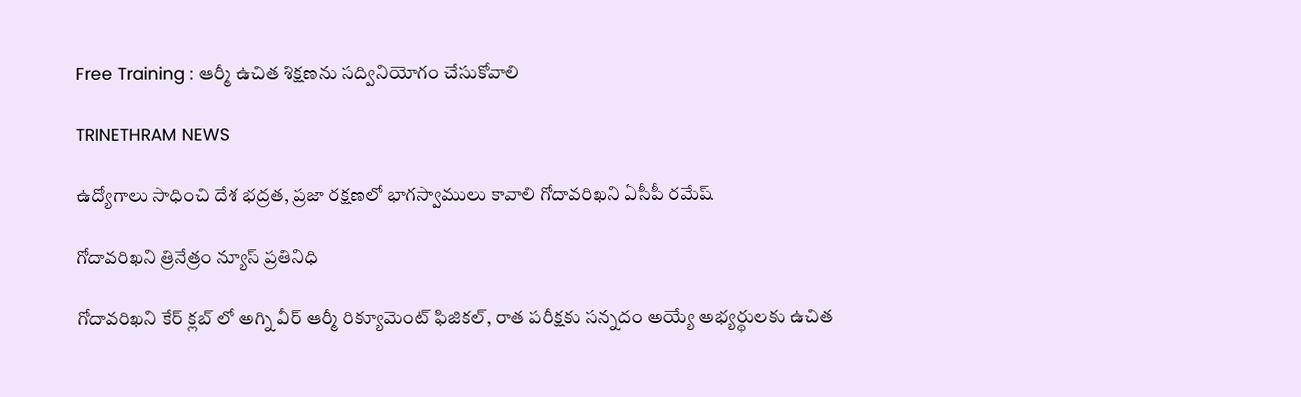Free Training : ఆర్మీ ఉచిత శిక్షణను సద్వినియోగం చేసుకోవాలి

TRINETHRAM NEWS

ఉద్యోగాలు సాధించి దేశ భద్రత, ప్రజా రక్షణలో భాగస్వాములు కావాలి గోదావరిఖని ఏసీపీ రమేష్

గోదావరిఖని త్రినేత్రం న్యూస్ ప్రతినిధి

గోదావరిఖని కేర్ క్లబ్ లో అగ్ని వీర్ ఆర్మీ రిక్యూమెంట్‌ ఫిజికల్, రాత పరీక్షకు సన్నదం అయ్యే అభ్యర్థులకు ఉచిత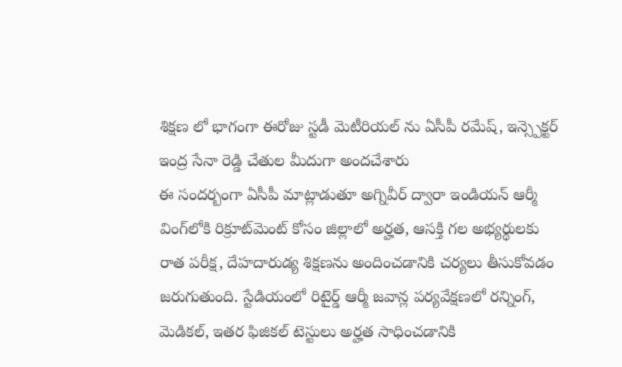శిక్షణ లో భాగంగా ఈరోజు స్టడీ మెటీరియల్ ను ఏసీపీ రమేష్, ఇన్స్పెక్టర్ ఇంద్ర సేనా రెడ్డి చేతుల మీదుగా అందచేశారు
ఈ సందర్బంగా ఏసీపీ మాట్లాడుతూ అగ్నివీర్‌ ద్వారా ఇండియన్‌ ఆర్మీ వింగ్‌లోకి రిక్రూట్‌మెంట్‌ కోసం జిల్లాలో అర్హత, ఆసక్తి గల అభ్యర్థులకు రాత పరీక్ష, దేహదారుడ్య శిక్షణను అందించడానికి చర్యలు తీసుకోవడం జరుగుతుంది. స్టేడియంలో రిటైర్డ్‌ ఆర్మీ జవాన్ల పర్యవేక్షణలో రన్నింగ్‌, మెడికల్‌, ఇతర ఫిజికల్‌ టెస్టులు అర్హత సాధించడానికి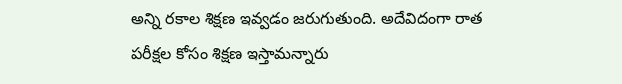అన్ని రకాల శిక్షణ ఇవ్వడం జరుగుతుంది. అదేవిదంగా రాత పరీక్షల కోసం శిక్షణ ఇస్తామన్నారు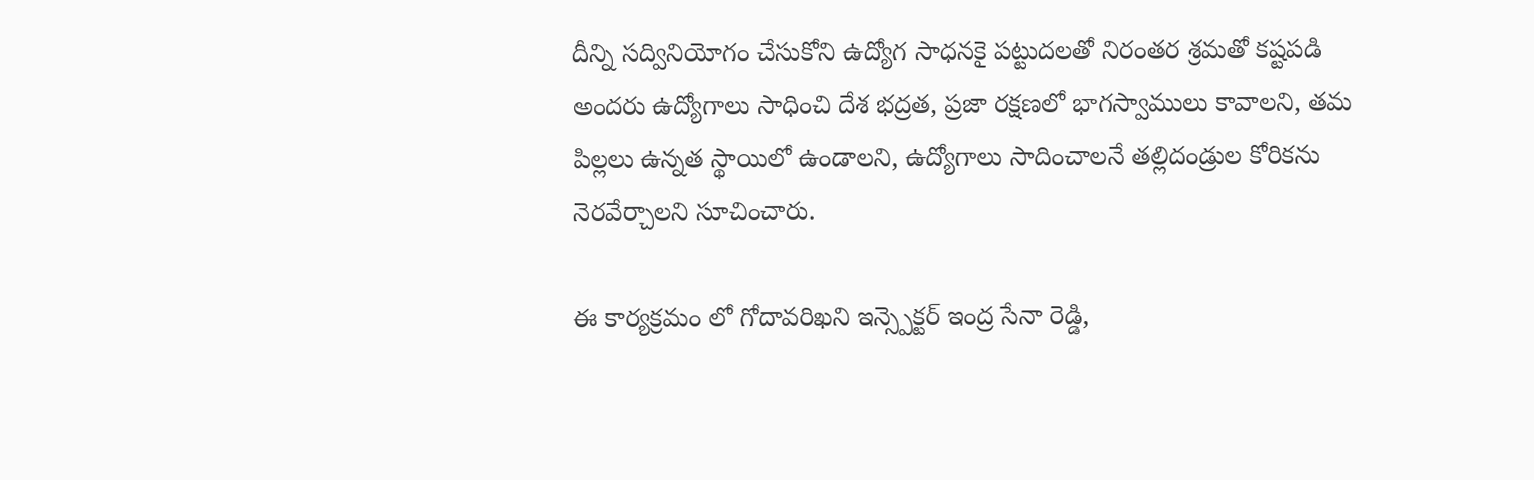దీన్ని సద్వినియోగం చేసుకోని ఉద్యోగ సాధనకై పట్టుదలతో నిరంతర శ్రమతో కష్టపడి అందరు ఉద్యోగాలు సాధించి దేశ భద్రత, ప్రజా రక్షణలో భాగస్వాములు కావాలని, తమ పిల్లలు ఉన్నత స్థాయిలో ఉండాలని, ఉద్యోగాలు సాదించాలనే తల్లిదండ్రుల కోరికను నెరవేర్చాలని సూచించారు.

ఈ కార్యక్రమం లో గోదావరిఖని ఇన్స్పెక్టర్ ఇంద్ర సేనా రెడ్డి,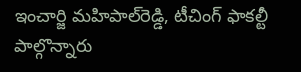ఇంచార్జి మహిపాల్‌రెడ్డి, టీచింగ్ ఫాకల్టీ పాల్గొన్నారు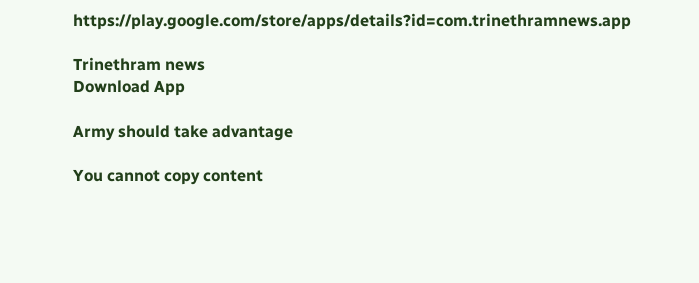https://play.google.com/store/apps/details?id=com.trinethramnews.app

Trinethram news
Download App

Army should take advantage

You cannot copy content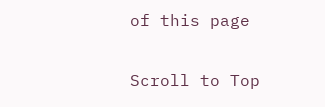of this page

Scroll to Top